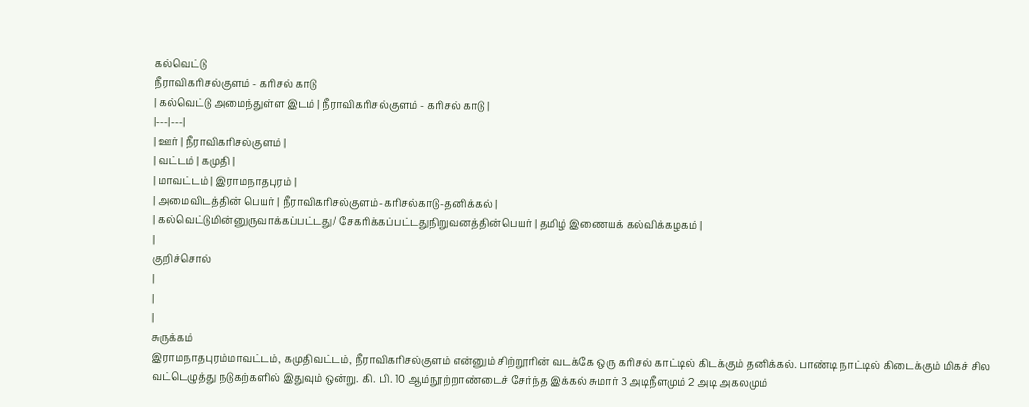கல்வெட்டு
நீராவிகரிசல்குளம் - கரிசல் காடு
| கல்வெட்டு அமைந்துள்ள இடம் | நீராவிகரிசல்குளம் - கரிசல் காடு |
|---|---|
| ஊர் | நீராவிகரிசல்குளம் |
| வட்டம் | கமுதி |
| மாவட்டம் | இராமநாதபுரம் |
| அமைவிடத்தின் பெயர் | நீராவிகரிசல்குளம்-கரிசல்காடு-தனிக்கல் |
| கல்வெட்டுமின்னுருவாக்கப்பட்டது/ சேகரிக்கப்பட்டதுநிறுவனத்தின்பெயர் | தமிழ் இணையக் கல்விக்கழகம் |
|
குறிச்சொல்
|
|
|
சுருக்கம்
இராமநாதபுரம்மாவட்டம், கமுதிவட்டம், நீராவிகரிசல்குளம் என்னும் சிற்றூரின் வடக்கே ஒரு கரிசல் காட்டில் கிடக்கும் தனிக்கல். பாண்டி நாட்டில் கிடைக்கும் மிகச் சில வட்டெழுத்து நடுகற்களில் இதுவும் ஒன்று. கி. பி. 10 ஆம்நூற்றாண்டைச் சேர்ந்த இக்கல் சுமார் 3 அடிநீளமும் 2 அடி அகலமும்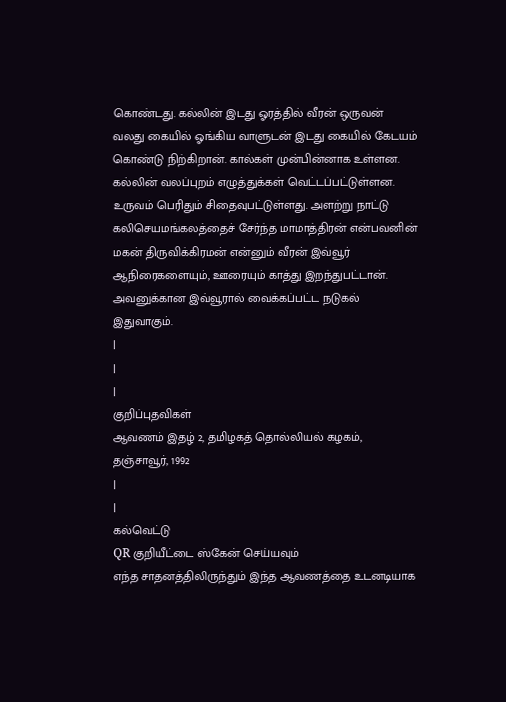கொண்டது. கல்லின் இடது ஓரத்தில் வீரன் ஒருவன் வலது கையில் ஓங்கிய வாளுடன் இடது கையில் கேடயம் கொண்டு நிற்கிறான். கால்கள் முன்பின்னாக உள்ளன. கல்லின் வலப்புறம் எழுத்துக்கள் வெட்டப்பட்டுள்ளன. உருவம் பெரிதும் சிதைவுபட்டுள்ளது. அளற்று நாட்டு கலிசெயமங்கலத்தைச் சேர்ந்த மாமாத்திரன் என்பவனின் மகன் திருவிக்கிரமன் என்னும் வீரன் இவ்வூர் ஆநிரைகளையும், ஊரையும் காத்து இறந்துபட்டான். அவனுக்கான இவ்வூரால் வைக்கப்பட்ட நடுகல் இதுவாகும்.
|
|
|
குறிப்புதவிகள்
ஆவணம் இதழ் 2, தமிழகத் தொல்லியல் கழகம், தஞ்சாவூர், 1992
|
|
கல்வெட்டு
QR குறியீட்டை ஸ்கேன் செய்யவும்
எந்த சாதனத்திலிருந்தும் இந்த ஆவணத்தை உடனடியாக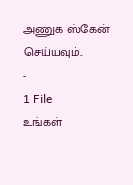அணுக ஸ்கேன் செய்யவும்..
-
1 File
உங்கள்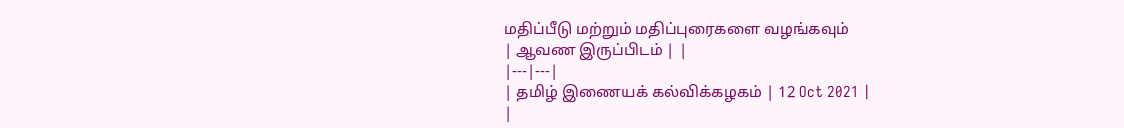மதிப்பீடு மற்றும் மதிப்புரைகளை வழங்கவும்
| ஆவண இருப்பிடம் | |
|---|---|
| தமிழ் இணையக் கல்விக்கழகம் | 12 Oct 2021 |
|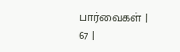பார்வைகள் | 67 |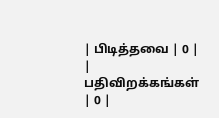| பிடித்தவை | 0 |
| பதிவிறக்கங்கள் | 0 |